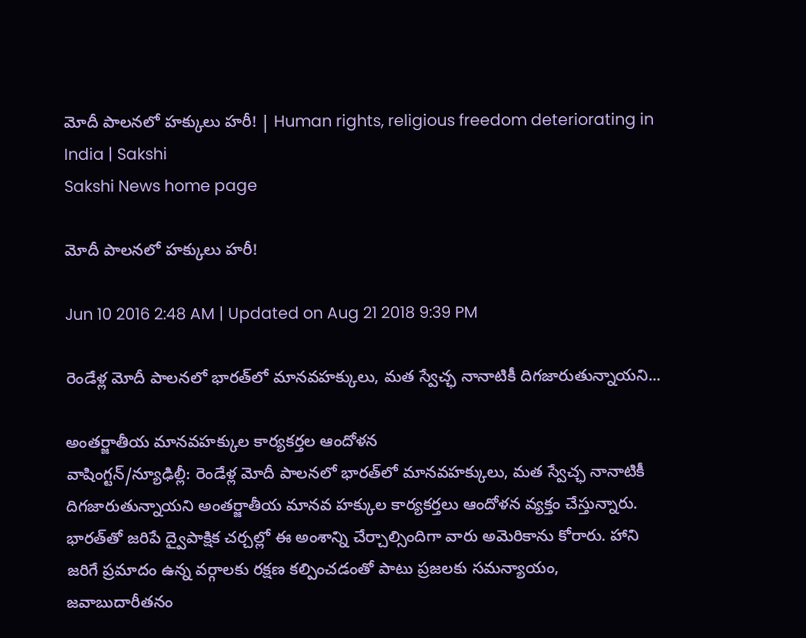మోదీ పాలనలో హక్కులు హరీ! | Human rights, religious freedom deteriorating in India | Sakshi
Sakshi News home page

మోదీ పాలనలో హక్కులు హరీ!

Jun 10 2016 2:48 AM | Updated on Aug 21 2018 9:39 PM

రెండేళ్ల మోదీ పాలనలో భారత్‌లో మానవహక్కులు, మత స్వేచ్ఛ నానాటికీ దిగజారుతున్నాయని...

అంతర్జాతీయ మానవహక్కుల కార్యకర్తల ఆందోళన
వాషింగ్టన్/న్యూఢిల్లీ: రెండేళ్ల మోదీ పాలనలో భారత్‌లో మానవహక్కులు, మత స్వేచ్ఛ నానాటికీ దిగజారుతున్నాయని అంతర్జాతీయ మానవ హక్కుల కార్యకర్తలు ఆందోళన వ్యక్తం చేస్తున్నారు. భారత్‌తో జరిపే ద్వైపాక్షిక చర్చల్లో ఈ అంశాన్ని చేర్చాల్సిందిగా వారు అమెరికాను కోరారు. హాని జరిగే ప్రమాదం ఉన్న వర్గాలకు రక్షణ కల్పించడంతో పాటు ప్రజలకు సమన్యాయం, జవాబుదారీతనం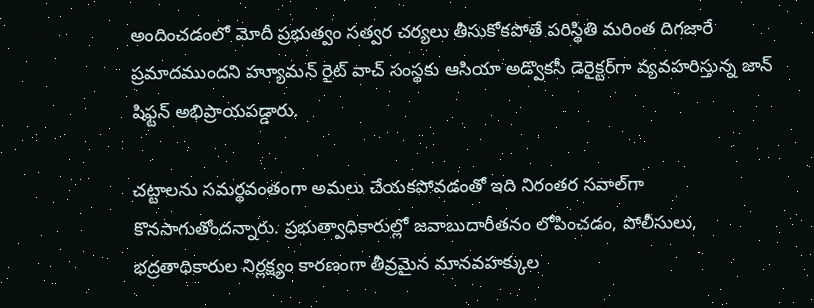అందించడంలో మోదీ ప్రభుత్వం సత్వర చర్యలు తీసుకోకపోతే పరిస్థితి మరింత దిగజారే ప్రమాదముందని హ్యూమన్ రైట్ వాచ్ సంస్థకు ఆసియా అడ్వొకసీ డెరైక్టర్‌గా వ్యవహరిస్తున్న జాన్ షిఫ్టన్ అభిప్రాయపడ్డారు.

చట్టాలను సమర్థవంతంగా అమలు చేయకపోవడంతో ఇది నిరంతర సవాల్‌గా కొనసాగుతోందన్నారు. ప్రభుత్వాధికారుల్లో జవాబుదారీతనం లోపించడం, పోలీసులు, భద్రతాధికారుల నిర్లక్ష్యం కారణంగా తీవ్రమైన మానవహక్కుల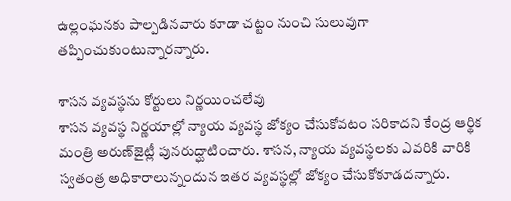ఉల్లంఘనకు పాల్పడినవారు కూడా చట్టం నుంచి సులువుగా తప్పించుకుంటున్నారన్నారు.

శాసన వ్యవస్థను కోర్టులు నిర్ణయించలేవు
శాసన వ్యవస్థ నిర్ణయాల్లో న్యాయ వ్యవస్థ జోక్యం చేసుకోవటం సరికాదని కేంద్ర ఆర్థిక మంత్రి అరుణ్‌జైట్లీ పునరుద్ఘాటించారు. శాసన, న్యాయ వ్యవస్థలకు ఎవరికి వారికి స్వతంత్ర అధికారాలున్నందున ఇతర వ్యవస్థల్లో జోక్యం చేసుకోకూడదన్నారు.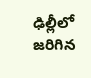ఢిల్లీలో జరిగిన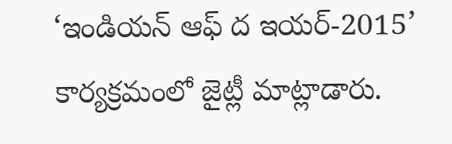‘ఇండియన్ ఆఫ్ ద ఇయర్-2015’ కార్యక్రమంలో జైట్లీ మాట్లాడారు.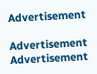Advertisement

Advertisement
Advertisement